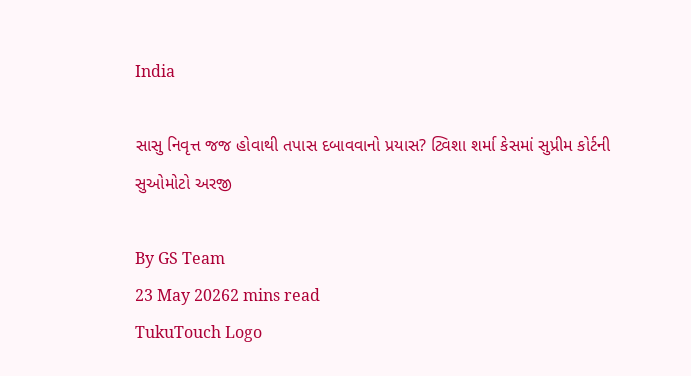India

સાસુ નિવૃત્ત જજ હોવાથી તપાસ દબાવવાનો પ્રયાસ? ટ્વિશા શર્મા કેસમાં સુપ્રીમ કોર્ટની સુઓમોટો અરજી

By GS Team
23 May 20262 mins read
TukuTouch Logo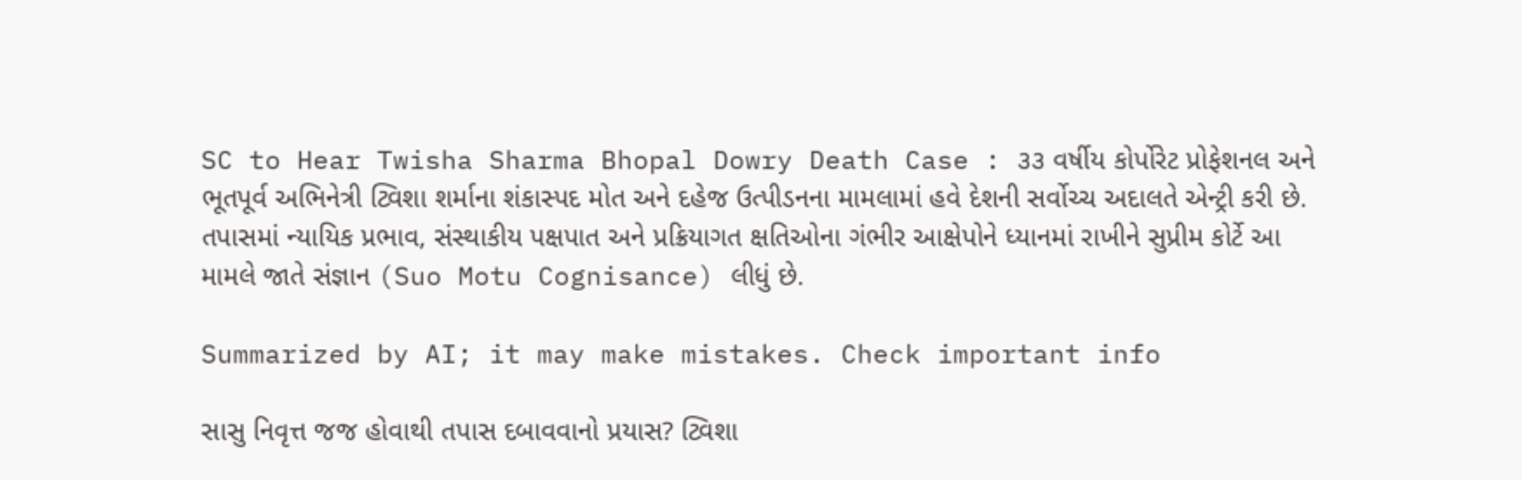SC to Hear Twisha Sharma Bhopal Dowry Death Case : ૩૩ વર્ષીય કોર્પોરેટ પ્રોફેશનલ અને ભૂતપૂર્વ અભિનેત્રી ટ્વિશા શર્માના શંકાસ્પદ મોત અને દહેજ ઉત્પીડનના મામલામાં હવે દેશની સર્વોચ્ચ અદાલતે એન્ટ્રી કરી છે. તપાસમાં ન્યાયિક પ્રભાવ, સંસ્થાકીય પક્ષપાત અને પ્રક્રિયાગત ક્ષતિઓના ગંભીર આક્ષેપોને ધ્યાનમાં રાખીને સુપ્રીમ કોર્ટે આ મામલે જાતે સંજ્ઞાન (Suo Motu Cognisance) લીધું છે.

Summarized by AI; it may make mistakes. Check important info

સાસુ નિવૃત્ત જજ હોવાથી તપાસ દબાવવાનો પ્રયાસ? ટ્વિશા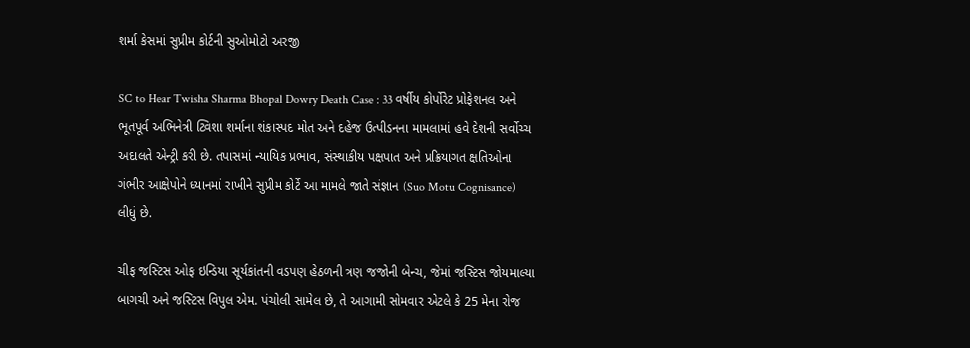શર્મા કેસમાં સુપ્રીમ કોર્ટની સુઓમોટો અરજી

SC to Hear Twisha Sharma Bhopal Dowry Death Case : 33 વર્ષીય કોર્પોરેટ પ્રોફેશનલ અને ભૂતપૂર્વ અભિનેત્રી ટ્વિશા શર્માના શંકાસ્પદ મોત અને દહેજ ઉત્પીડનના મામલામાં હવે દેશની સર્વોચ્ચ અદાલતે એન્ટ્રી કરી છે. તપાસમાં ન્યાયિક પ્રભાવ, સંસ્થાકીય પક્ષપાત અને પ્રક્રિયાગત ક્ષતિઓના ગંભીર આક્ષેપોને ધ્યાનમાં રાખીને સુપ્રીમ કોર્ટે આ મામલે જાતે સંજ્ઞાન (Suo Motu Cognisance) લીધું છે.

ચીફ જસ્ટિસ ઓફ ઇન્ડિયા સૂર્યકાંતની વડપણ હેઠળની ત્રણ જજોની બેન્ચ, જેમાં જસ્ટિસ જોયમાલ્યા બાગચી અને જસ્ટિસ વિપુલ એમ. પંચોલી સામેલ છે, તે આગામી સોમવાર એટલે કે 25 મેના રોજ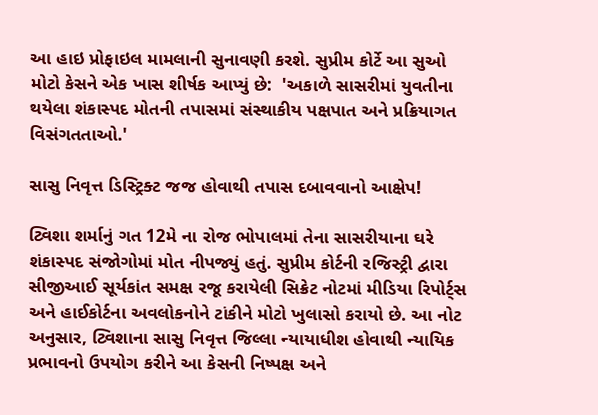આ હાઇ પ્રોફાઇલ મામલાની સુનાવણી કરશે. સુપ્રીમ કોર્ટે આ સુઓ મોટો કેસને એક ખાસ શીર્ષક આપ્યું છે:  'અકાળે સાસરીમાં યુવતીના થયેલા શંકાસ્પદ મોતની તપાસમાં સંસ્થાકીય પક્ષપાત અને પ્રક્રિયાગત વિસંગતતાઓ.'

સાસુ નિવૃત્ત ડિસ્ટ્રિક્ટ જજ હોવાથી તપાસ દબાવવાનો આક્ષેપ!

ટ્વિશા શર્માનું ગત 12મે ના રોજ ભોપાલમાં તેના સાસરીયાના ઘરે શંકાસ્પદ સંજોગોમાં મોત નીપજ્યું હતું. સુપ્રીમ કોર્ટની રજિસ્ટ્રી દ્વારા સીજીઆઈ સૂર્યકાંત સમક્ષ રજૂ કરાયેલી સિક્રેટ નોટમાં મીડિયા રિપોર્ટ્સ અને હાઈકોર્ટના અવલોકનોને ટાંકીને મોટો ખુલાસો કરાયો છે. આ નોટ અનુસાર, ટ્વિશાના સાસુ નિવૃત્ત જિલ્લા ન્યાયાધીશ હોવાથી ન્યાયિક પ્રભાવનો ઉપયોગ કરીને આ કેસની નિષ્પક્ષ અને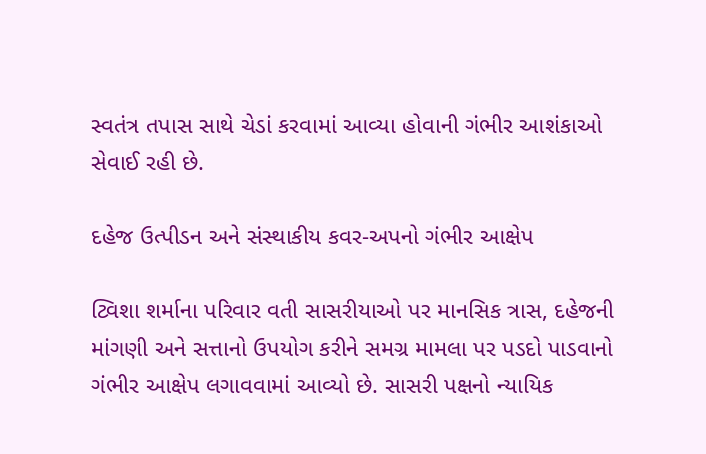સ્વતંત્ર તપાસ સાથે ચેડાં કરવામાં આવ્યા હોવાની ગંભીર આશંકાઓ સેવાઈ રહી છે.

દહેજ ઉત્પીડન અને સંસ્થાકીય કવર-અપનો ગંભીર આક્ષેપ

ટ્વિશા શર્માના પરિવાર વતી સાસરીયાઓ પર માનસિક ત્રાસ, દહેજની માંગણી અને સત્તાનો ઉપયોગ કરીને સમગ્ર મામલા પર પડદો પાડવાનો ગંભીર આક્ષેપ લગાવવામાં આવ્યો છે. સાસરી પક્ષનો ન્યાયિક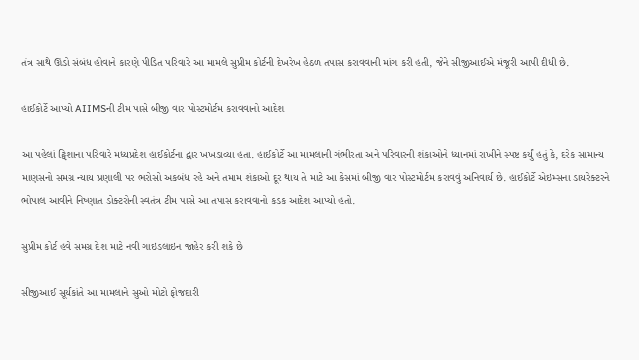તંત્ર સાથે ઊંડો સંબંધ હોવાને કારણે પીડિત પરિવારે આ મામલે સુપ્રીમ કોર્ટની દેખરેખ હેઠળ તપાસ કરાવવાની માંગ કરી હતી, જેને સીજીઆઈએ મંજૂરી આપી દીધી છે.

હાઈકોર્ટે આપ્યો AIIMSની ટીમ પાસે બીજી વાર પોસ્ટમોર્ટમ કરાવવાનો આદેશ

આ પહેલાં ટ્વિશાના પરિવારે મધ્યપ્રદેશ હાઈકોર્ટના દ્વાર ખખડાવ્યા હતા. હાઈકોર્ટે આ મામલાની ગંભીરતા અને પરિવારની શંકાઓને ધ્યાનમાં રાખીને સ્પષ્ટ કર્યું હતું કે, દરેક સામાન્ય માણસનો સમગ્ર ન્યાય પ્રણાલી પર ભરોસો અકબંધ રહે અને તમામ શંકાઓ દૂર થાય તે માટે આ કેસમાં બીજી વાર પોસ્ટમોર્ટમ કરાવવું અનિવાર્ય છે. હાઈકોર્ટે એઇમ્સના ડાયરેક્ટરને ભોપાલ આવીને નિષ્ણાત ડોક્ટરોની સ્વતંત્ર ટીમ પાસે આ તપાસ કરાવવાનો કડક આદેશ આપ્યો હતો.

સુપ્રીમ કોર્ટ હવે સમગ્ર દેશ માટે નવી ગાઇડલાઇન જાહેર કરી શકે છે

સીજીઆઈ સૂર્યકાંતે આ મામલાને સુઓ મોટો ફોજદારી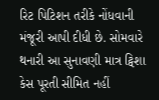રિટ પિટિશન તરીકે નોંધવાની મંજૂરી આપી દીધી છે. સોમવારે થનારી આ સુનાવણી માત્ર ટ્વિશા કેસ પૂરતી સીમિત નહીં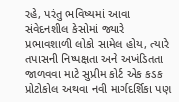રહે, પરંતુ ભવિષ્યમાં આવા સંવેદનશીલ કેસોમાં જ્યારે પ્રભાવશાળી લોકો સામેલ હોય, ત્યારે તપાસની નિષ્પક્ષતા અને અખંડિતતા જાળવવા માટે સુપ્રીમ કોર્ટ એક કડક પ્રોટોકોલ અથવા નવી માર્ગદર્શિકા પણ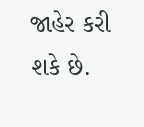જાહેર કરી શકે છે.